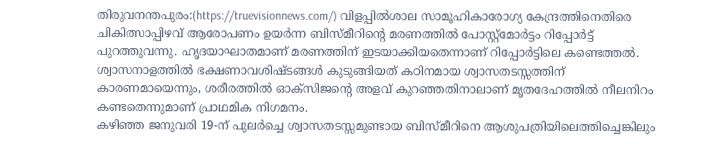തിരുവനന്തപുരം:(https://truevisionnews.com/) വിളപ്പിൽശാല സാമൂഹികാരോഗ്യ കേന്ദ്രത്തിനെതിരെ ചികിത്സാപ്പിഴവ് ആരോപണം ഉയർന്ന ബിസ്മീറിന്റെ മരണത്തിൽ പോസ്റ്റ്മോർട്ടം റിപ്പോർട്ട് പുറത്തുവന്നു. ഹൃദയാഘാതമാണ് മരണത്തിന് ഇടയാക്കിയതെന്നാണ് റിപ്പോർട്ടിലെ കണ്ടെത്തൽ.
ശ്വാസനാളത്തിൽ ഭക്ഷണാവശിഷ്ടങ്ങൾ കുടുങ്ങിയത് കഠിനമായ ശ്വാസതടസ്സത്തിന് കാരണമായെന്നും, ശരീരത്തിൽ ഓക്സിജന്റെ അളവ് കുറഞ്ഞതിനാലാണ് മൃതദേഹത്തിൽ നീലനിറം കണ്ടതെന്നുമാണ് പ്രാഥമിക നിഗമനം.
കഴിഞ്ഞ ജനുവരി 19-ന് പുലർച്ചെ ശ്വാസതടസ്സമുണ്ടായ ബിസ്മീറിനെ ആശുപത്രിയിലെത്തിച്ചെങ്കിലും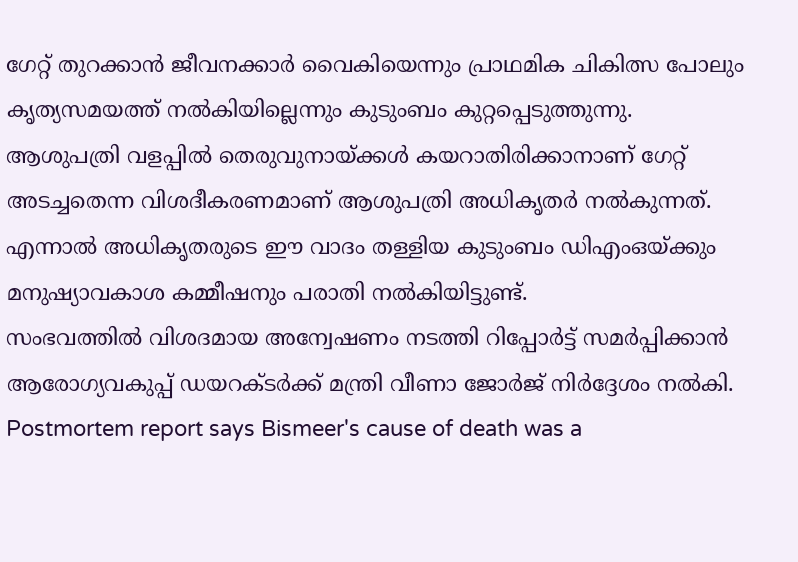ഗേറ്റ് തുറക്കാൻ ജീവനക്കാർ വൈകിയെന്നും പ്രാഥമിക ചികിത്സ പോലും കൃത്യസമയത്ത് നൽകിയില്ലെന്നും കുടുംബം കുറ്റപ്പെടുത്തുന്നു.
ആശുപത്രി വളപ്പിൽ തെരുവുനായ്ക്കൾ കയറാതിരിക്കാനാണ് ഗേറ്റ് അടച്ചതെന്ന വിശദീകരണമാണ് ആശുപത്രി അധികൃതർ നൽകുന്നത്. എന്നാൽ അധികൃതരുടെ ഈ വാദം തള്ളിയ കുടുംബം ഡിഎംഒയ്ക്കും മനുഷ്യാവകാശ കമ്മീഷനും പരാതി നൽകിയിട്ടുണ്ട്.
സംഭവത്തിൽ വിശദമായ അന്വേഷണം നടത്തി റിപ്പോർട്ട് സമർപ്പിക്കാൻ ആരോഗ്യവകുപ്പ് ഡയറക്ടർക്ക് മന്ത്രി വീണാ ജോർജ് നിർദ്ദേശം നൽകി.
Postmortem report says Bismeer's cause of death was a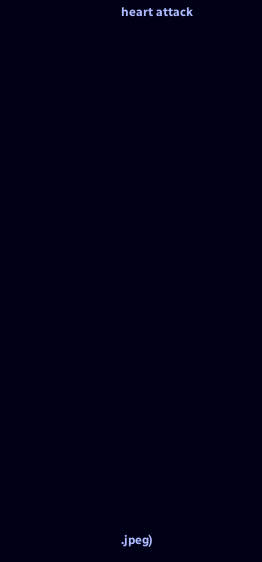heart attack
































.jpeg)